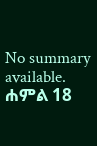No summary available.
ሐምል 18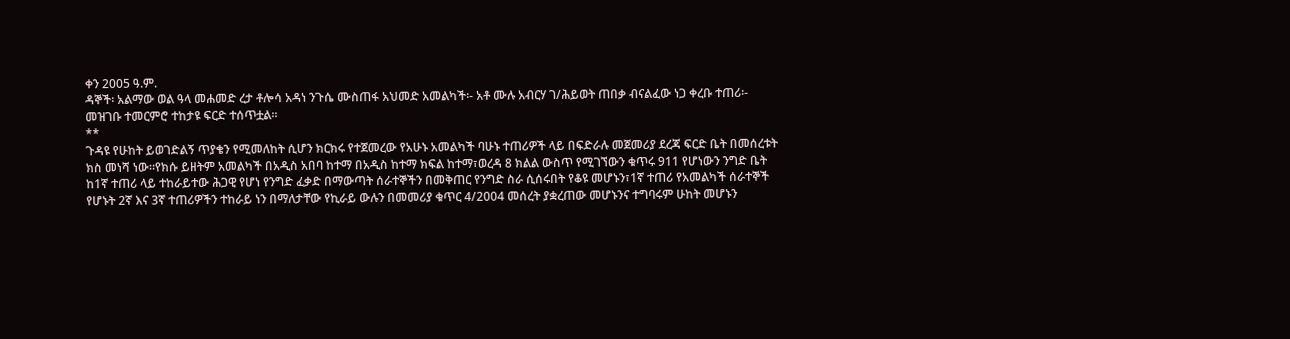ቀን 2005 ዓ.ም.
ዳኞች፡ አልማው ወል ዓላ መሐመድ ረታ ቶሎሳ አዳነ ንጉሴ ሙስጠፋ አህመድ አመልካች፡- አቶ ሙሉ አብርሃ ገ/ሕይወት ጠበቃ ብናልፈው ነጋ ቀረቡ ተጠሪ፡-
መዝገቡ ተመርምሮ ተከታዩ ፍርድ ተሰጥቷል።
**
ጉዳዩ የሁከት ይወገድልኝ ጥያቄን የሚመለከት ሲሆን ክርክሩ የተጀመረው የአሁኑ አመልካች ባሁኑ ተጠሪዎች ላይ በፍድራሉ መጀመሪያ ደረጃ ፍርድ ቤት በመሰረቱት ክስ መነሻ ነው።የክሱ ይዘትም አመልካች በአዲስ አበባ ከተማ በአዲስ ከተማ ክፍል ከተማ፣ወረዳ 8 ክልል ውስጥ የሚገኘውን ቁጥሩ 911 የሆነውን ንግድ ቤት ከ1ኛ ተጠሪ ላይ ተከራይተው ሕጋዊ የሆነ የንግድ ፈቃድ በማውጣት ሰራተኞችን በመቅጠር የንግድ ስራ ሲሰሩበት የቆዩ መሆኑን፣1ኛ ተጠሪ የአመልካች ሰራተኞች የሆኑት 2ኛ እና 3ኛ ተጠሪዎችን ተከራይ ነን በማለታቸው የኪራይ ውሉን በመመሪያ ቁጥር 4/2004 መሰረት ያቋረጠው መሆኑንና ተግባሩም ሁከት መሆኑን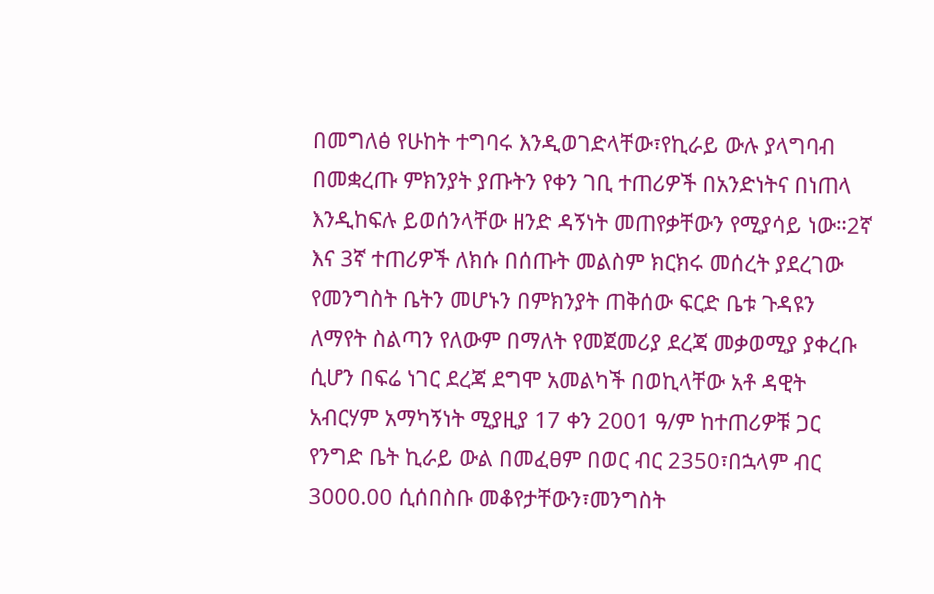በመግለፅ የሁከት ተግባሩ እንዲወገድላቸው፣የኪራይ ውሉ ያላግባብ በመቋረጡ ምክንያት ያጡትን የቀን ገቢ ተጠሪዎች በአንድነትና በነጠላ እንዲከፍሉ ይወሰንላቸው ዘንድ ዳኝነት መጠየቃቸውን የሚያሳይ ነው።2ኛ እና 3ኛ ተጠሪዎች ለክሱ በሰጡት መልስም ክርክሩ መሰረት ያደረገው የመንግስት ቤትን መሆኑን በምክንያት ጠቅሰው ፍርድ ቤቱ ጉዳዩን ለማየት ስልጣን የለውም በማለት የመጀመሪያ ደረጃ መቃወሚያ ያቀረቡ ሲሆን በፍሬ ነገር ደረጃ ደግሞ አመልካች በወኪላቸው አቶ ዳዊት አብርሃም አማካኝነት ሚያዚያ 17 ቀን 2001 ዓ/ም ከተጠሪዎቹ ጋር የንግድ ቤት ኪራይ ውል በመፈፀም በወር ብር 2350፣በኋላም ብር 3000.00 ሲሰበስቡ መቆየታቸውን፣መንግስት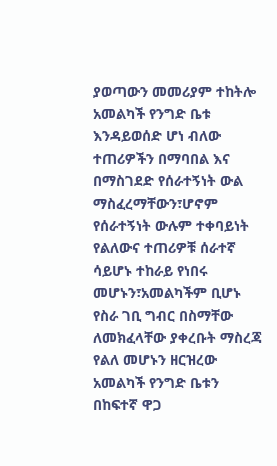ያወጣውን መመሪያም ተከትሎ አመልካች የንግድ ቤቱ እንዳይወሰድ ሆነ ብለው ተጠሪዎችን በማባበል እና በማስገደድ የሰራተኝነት ውል ማስፈረማቸውን፣ሆኖም የሰራተኝነት ውሉም ተቀባይነት የልለውና ተጠሪዎቹ ሰራተኛ ሳይሆኑ ተከራይ የነበሩ መሆኑን፣አመልካችም ቢሆኑ የስራ ገቢ ግብር በስማቸው ለመክፈላቸው ያቀረቡት ማስረጃ የልለ መሆኑን ዘርዝረው አመልካች የንግድ ቤቱን በከፍተኛ ዋጋ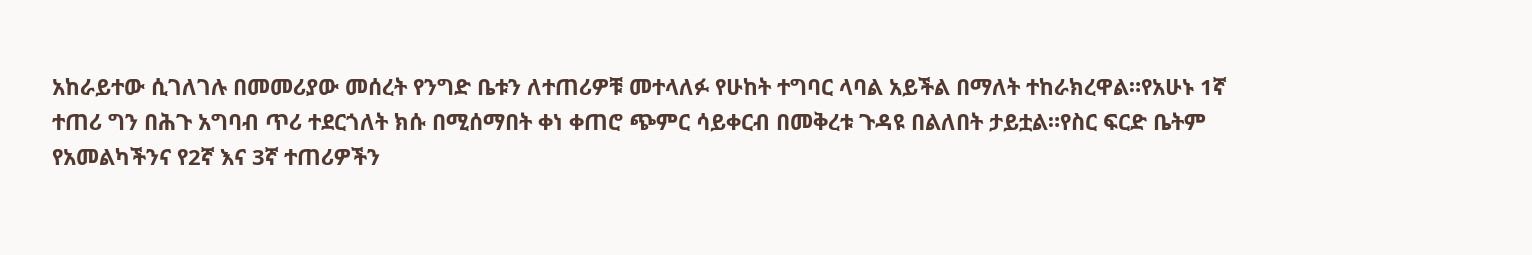አከራይተው ሲገለገሉ በመመሪያው መሰረት የንግድ ቤቱን ለተጠሪዎቹ መተላለፉ የሁከት ተግባር ላባል አይችል በማለት ተከራክረዋል።የአሁኑ 1ኛ ተጠሪ ግን በሕጉ አግባብ ጥሪ ተደርጎለት ክሱ በሚሰማበት ቀነ ቀጠሮ ጭምር ሳይቀርብ በመቅረቱ ጉዳዩ በልለበት ታይቷል።የስር ፍርድ ቤትም የአመልካችንና የ2ኛ እና 3ኛ ተጠሪዎችን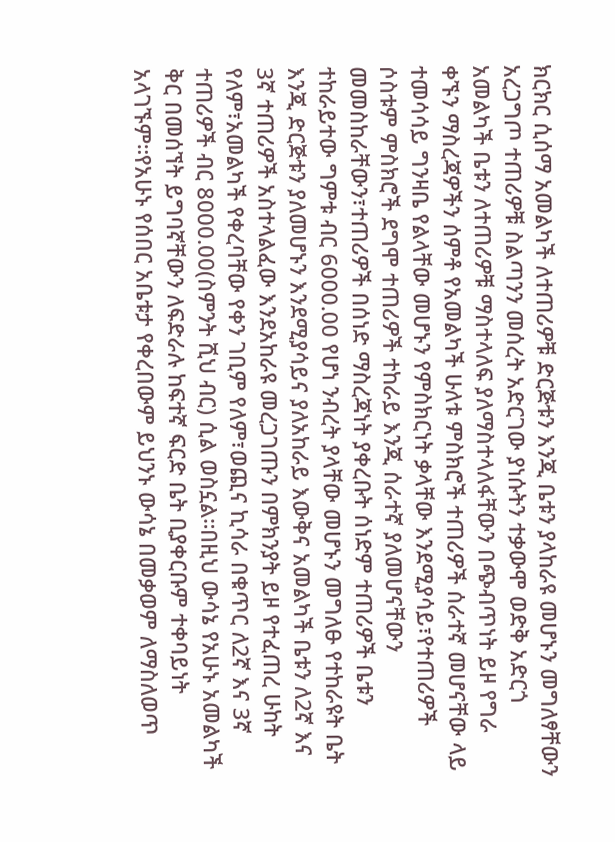ክርክር ሲሰማ አመልካች ለተጠሪዎቹ ድርጅቱን እንጂ ቤቱን ያላከራዩ መሆኑን መግለፃቸውን አረጋግጦ ተጠሪዎቹ ስልጣንን መሰረት አድርገው ያነሱትን ተቃውሞ ወድቅ አድርጎ አመልካች ቤቱን ለተጠሪዎቹ ማስተላለፍ ያለማስተላለፋቸውን በጭብጥነት ይዞ የግራ ቀኙን ማስረጃዎችን ሰምቶ የአመልካች ሁለቱ ምስክሮች ተጠሪዎች ሰራተኛ መሆናቸው ላይ ተመሳሳይ ግንዛቤ የልላቸው መሆኑን የምስክርነት ቃላቸው እንደሚያሳይ፣የተጠሪዎች ሶስቱም ምስክሮች ደግሞ ተጠሪዎች ተከራይ እንጂ ሰራተኛ ያለመሆናቸውን መመስከራቸውን፣ተጠሪዎች በሰነድ ማስረጃነት ያቀረቡት ሰነድም ተጠሪዎች ቤቱን ተከራይተው ግምቱ ብር 6000.00 የሆነ ንብረት ያላቸው መሆኑን መግለፁ የተከራዩት ቤት እንጂ ድርጅቱን ያለመሆኑን እንደሚያሳይና ያለአከራይ እውቅና አመልካች ቤቱን ለ2ኛ እና 3ኛ ተጠሪዎች አስተላልፈው እንደአከራዩ መረጋገጡን በምክንያት ይዞ የተፈጠረ ሁከት የለም፣አመልካች የቀረባቸው የቀን ገቢም የለም፣ወጪና ኪሳራ በቁጥር ለ2ኛ እና 3ኛ ተጠሪዎች ብር 8000.00(ስምንት ሺህ ብር) ሲል ወስኗል።በዚህ ውሳኔ የአሁኑ አመልካች ቅር በመሰኘት ይግባኛቸውን ለፍድራሉ ከፍተኛ ፍርድ ቤት ቢያቀርቡም ተቀባይነት አላገኙም።የአሁኑ የሰበር አቤቱታ የቀረበውም ይህንኑ ውሳኔ በመቃወም ለማስለወጥ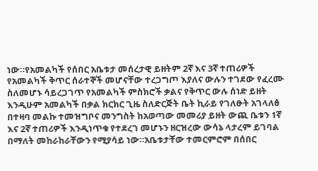ነው።የአመልካች የሰበር አቤቱታ መሰረታዊ ይዘትም 2ኛ እና 3ኛ ተጠሪዎች የአመልካች ቅጥር ሰራተኞች መሆናቸው ተረጋግጦ እያለና ውሉን ተገደው የፈረሙ ስለመሆኑ ሳይረጋገጥ የአመልካች ምስክሮች ቃልና የቅጥር ውሉ ሰነድ ይዘት እንዲሁም አመልካች በቃል ክርክር ጊዜ ስለድርጅት ቤት ኪራይ የገለፁት አገላለፅ በተዛባ መልኩ ተመዝግቦና መንግስት ከአወጣው መመሪያ ይዘት ውጪ ቤቱን 1ኛ እና 2ኛ ተጠሪዎች እንዲነጥቁ የተደረገ መሆኑን ዘርዝረው ውሳኔ ላታረም ይገባል በማለት መከራከራቸውን የሚያሳይ ነው።አቤቱታቸው ተመርምሮም በሰበር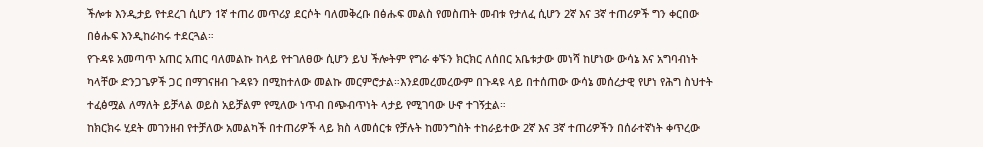ችሎቱ እንዲታይ የተደረገ ሲሆን 1ኛ ተጠሪ መጥሪያ ደርሶት ባለመቅረቡ በፅሑፍ መልስ የመስጠት መብቱ የታለፈ ሲሆን 2ኛ እና 3ኛ ተጠሪዎች ግን ቀርበው በፅሑፍ እንዲከራከሩ ተደርጓል።
የጉዳዩ አመጣጥ አጠር አጠር ባለመልኩ ከላይ የተገለፀው ሲሆን ይህ ችሎትም የግራ ቀኙን ክርክር ለሰበር አቤቱታው መነሻ ከሆነው ውሳኔ እና አግባብነት ካላቸው ድንጋጌዎች ጋር በማገናዘብ ጉዳዩን በሚከተለው መልኩ መርምሮታል።እንደመረመረውም በጉዳዩ ላይ በተሰጠው ውሳኔ መሰረታዊ የሆነ የሕግ ስህተት ተፈፅሟል ለማለት ይቻላል ወይስ አይቻልም የሚለው ነጥብ በጭብጥነት ላታይ የሚገባው ሁኖ ተገኝቷል።
ከክርክሩ ሂደት መገንዘብ የተቻለው አመልካች በተጠሪዎች ላይ ክስ ላመሰርቱ የቻሉት ከመንግስት ተከራይተው 2ኛ እና 3ኛ ተጠሪዎችን በሰራተኛነት ቀጥረው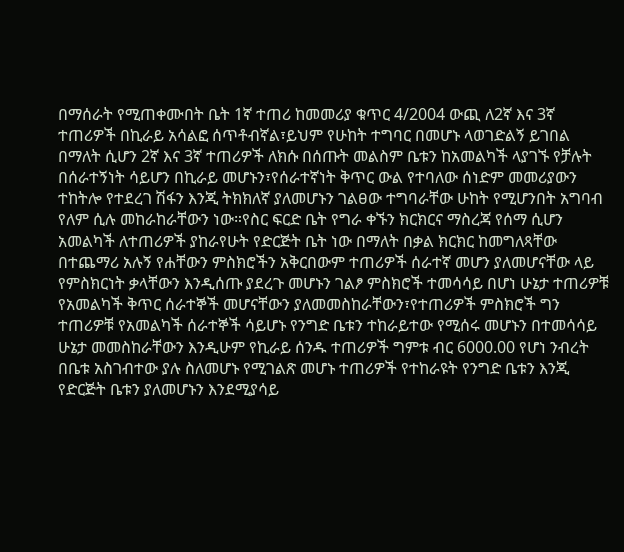በማሰራት የሚጠቀሙበት ቤት 1ኛ ተጠሪ ከመመሪያ ቁጥር 4/2004 ውጪ ለ2ኛ እና 3ኛ ተጠሪዎች በኪራይ አሳልፎ ሰጥቶብኛል፣ይህም የሁከት ተግባር በመሆኑ ላወገድልኝ ይገበል በማለት ሲሆን 2ኛ እና 3ኛ ተጠሪዎች ለክሱ በሰጡት መልስም ቤቱን ከአመልካች ላያገኙ የቻሉት በሰራተኝነት ሳይሆን በኪራይ መሆኑን፣የሰራተኛነት ቅጥር ውል የተባለው ሰነድም መመሪያውን ተከትሎ የተደረገ ሽፋን እንጂ ትክክለኛ ያለመሆኑን ገልፀው ተግባራቸው ሁከት የሚሆንበት አግባብ የለም ሲሉ መከራከራቸውን ነው።የስር ፍርድ ቤት የግራ ቀኙን ክርክርና ማስረጃ የሰማ ሲሆን አመልካች ለተጠሪዎች ያከራየሁት የድርጅት ቤት ነው በማለት በቃል ክርክር ከመግለጻቸው በተጨማሪ አሉኝ የሐቸውን ምስክሮችን አቅርበውም ተጠሪዎች ሰራተኛ መሆን ያለመሆናቸው ላይ የምስክርነት ቃላቸውን እንዲሰጡ ያደረጉ መሆኑን ገልፆ ምስክሮች ተመሳሳይ በሆነ ሁኔታ ተጠሪዎቹ የአመልካች ቅጥር ሰራተኞች መሆናቸውን ያለመመስከራቸውን፣የተጠሪዎች ምስክሮች ግን ተጠሪዎቹ የአመልካች ሰራተኞች ሳይሆኑ የንግድ ቤቱን ተከራይተው የሚሰሩ መሆኑን በተመሳሳይ ሁኔታ መመስከራቸውን እንዲሁም የኪራይ ሰንዱ ተጠሪዎች ግምቱ ብር 6000.00 የሆነ ንብረት በቤቱ አስገብተው ያሉ ስለመሆኑ የሚገልጽ መሆኑ ተጠሪዎች የተከራዩት የንግድ ቤቱን እንጂ የድርጅት ቤቱን ያለመሆኑን እንደሚያሳይ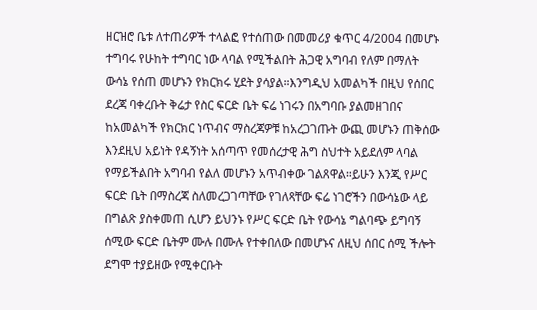ዘርዝሮ ቤቱ ለተጠሪዎች ተላልፎ የተሰጠው በመመሪያ ቁጥር 4/2004 በመሆኑ ተግባሩ የሁከት ተግባር ነው ላባል የሚችልበት ሕጋዊ አግባብ የለም በማለት ውሳኔ የሰጠ መሆኑን የክርክሩ ሂደት ያሳያል።እንግዲህ አመልካች በዚህ የሰበር ደረጃ ባቀረቡት ቅሬታ የስር ፍርድ ቤት ፍሬ ነገሩን በአግባቡ ያልመዘገበና ከአመልካች የክርክር ነጥብና ማስረጃዎቹ ከአረጋገጡት ውጪ መሆኑን ጠቅሰው እንደዚህ አይነት የዳኝነት አሰጣጥ የመሰረታዊ ሕግ ስህተት አይደለም ላባል የማይችልበት አግባብ የልለ መሆኑን አጥብቀው ገልጸዋል።ይሁን እንጂ የሥር ፍርድ ቤት በማስረጃ ስለመረጋገጣቸው የገለጻቸው ፍሬ ነገሮችን በውሳኔው ላይ በግልጽ ያስቀመጠ ሲሆን ይህንኑ የሥር ፍርድ ቤት የውሳኔ ግልባጭ ይግባኝ ሰሚው ፍርድ ቤትም ሙሉ በሙሉ የተቀበለው በመሆኑና ለዚህ ሰበር ሰሚ ችሎት ደግሞ ተያይዘው የሚቀርቡት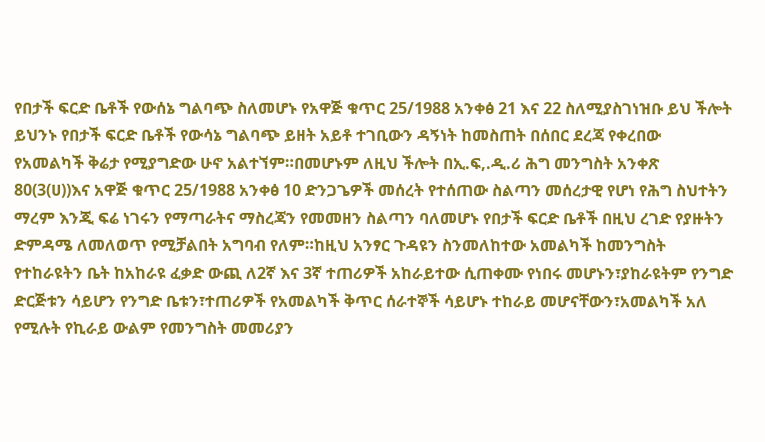የበታች ፍርድ ቤቶች የውሰኔ ግልባጭ ስለመሆኑ የአዋጅ ቁጥር 25/1988 አንቀፅ 21 እና 22 ስለሚያስገነዝቡ ይህ ችሎት ይህንኑ የበታች ፍርድ ቤቶች የውሳኔ ግልባጭ ይዘት አይቶ ተገቢውን ዳኝነት ከመስጠት በሰበር ደረጃ የቀረበው የአመልካች ቅሬታ የሚያግድው ሁኖ አልተኘም።በመሆኑም ለዚህ ችሎት በኢ.ፍ,.ዲ.ሪ ሕግ መንግስት አንቀጽ 80(3(ሀ))እና አዋጅ ቁጥር 25/1988 አንቀፅ 10 ድንጋጌዎች መሰረት የተሰጠው ስልጣን መሰረታዊ የሆነ የሕግ ስህተትን ማረም እንጂ ፍሬ ነገሩን የማጣራትና ማስረጃን የመመዘን ስልጣን ባለመሆኑ የበታች ፍርድ ቤቶች በዚህ ረገድ የያዙትን ድምዳሜ ለመለወጥ የሚቻልበት አግባብ የለም።ከዚህ አንፃር ጉዳዩን ስንመለከተው አመልካች ከመንግስት የተከራዩትን ቤት ከአከራዩ ፈቃድ ውጪ ለ2ኛ እና 3ኛ ተጠሪዎች አከራይተው ሲጠቀሙ የነበሩ መሆኑን፣ያከራዩትም የንግድ ድርጅቱን ሳይሆን የንግድ ቤቱን፣ተጠሪዎች የአመልካች ቅጥር ሰራተኞች ሳይሆኑ ተከራይ መሆናቸውን፣አመልካች አለ የሚሉት የኪራይ ውልም የመንግስት መመሪያን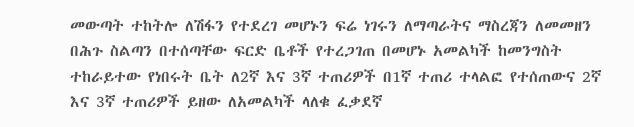መውጣት ተከትሎ ለሽፋን የተደረገ መሆኑን ፍሬ ነገሩን ለማጣራትና ማስረጃን ለመመዘን በሕጉ ስልጣን በተሰጣቸው ፍርድ ቤቶች የተረጋገጠ በመሆኑ አመልካች ከመንግስት ተከራይተው የነበሩት ቤት ለ2ኛ እና 3ኛ ተጠሪዎች በ1ኛ ተጠሪ ተላልፎ የተሰጠውና 2ኛ እና 3ኛ ተጠሪዎች ይዘው ለአመልካች ላለቁ ፈቃደኛ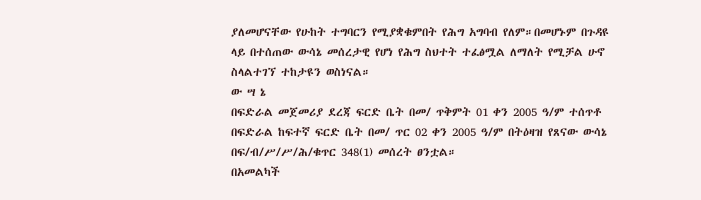ያለመሆናቸው የሁከት ተግባርን የሚያቋቁምበት የሕግ አግባብ የለም።በመሆኑም በጉዳዩ ላይ በተሰጠው ውሳኔ መሰረታዊ የሆነ የሕግ ስህተት ተፈፅሟል ለማለት የሚቻል ሁኖ ስላልተገኘ ተከታዩን ወስነናል።
ው ሣ ኔ
በፍድራል መጀመሪያ ደረጃ ፍርድ ቤት በመ/ ጥቅምት 01 ቀን 2005 ዓ/ም ተሰጥቶ በፍድራል ከፍተኛ ፍርድ ቤት በመ/ ጥር 02 ቀን 2005 ዓ/ም በትዕዛዝ የጸናው ውሳኔ በፍ/ብ/ሥ/ሥ/ሕ/ቁጥር 348(1) መሰረት ፀንቷል።
በአመልካች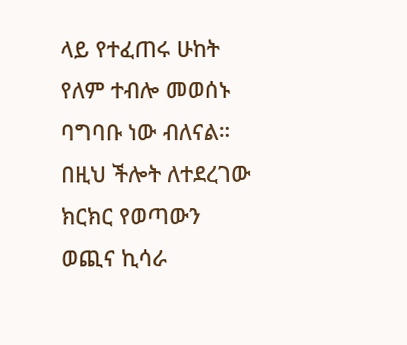ላይ የተፈጠሩ ሁከት የለም ተብሎ መወሰኑ ባግባቡ ነው ብለናል።
በዚህ ችሎት ለተደረገው ክርክር የወጣውን ወጪና ኪሳራ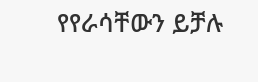የየራሳቸውን ይቻሉ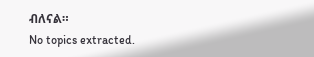ብለናል።
No topics extracted.